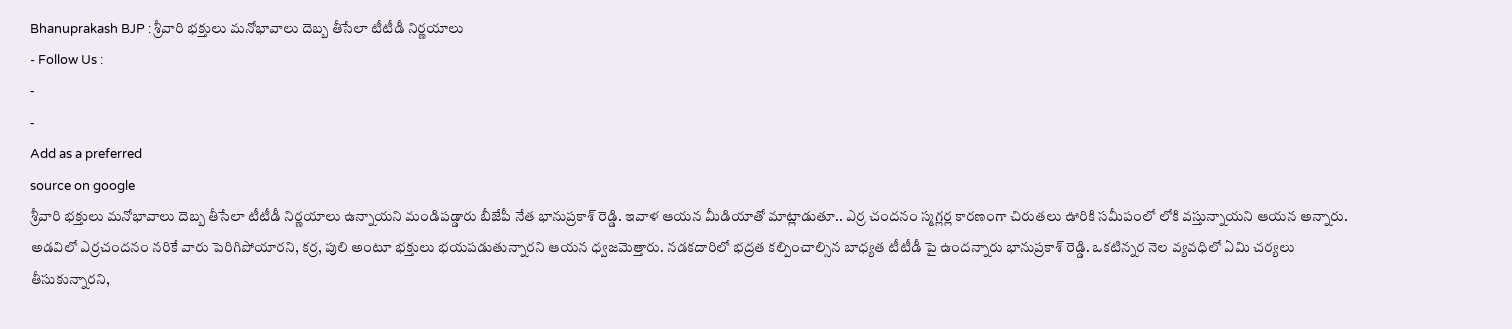Bhanuprakash BJP : శ్రీవారి భక్తులు మనోభావాలు దెబ్బ తీసేలా టీటీడీ నిర్ణయాలు
- Follow Us :
-
-
Add as a preferred
source on google
శ్రీవారి భక్తులు మనోభావాలు దెబ్బ తీసేలా టీటీడీ నిర్ణయాలు ఉన్నాయని మండిపడ్డారు బీజేపీ నేత భానుప్రకాశ్ రెడ్డి. ఇవాళ ఆయన మీడియాతో మాట్లాడుతూ.. ఎర్ర చందనం స్మగ్లర్ల కారణంగా చిరుతలు ఊరికి సమీపంలో లోకి వస్తున్నాయని ఆయన అన్నారు. అడవిలో ఎర్రచందనం నరికే వారు పెరిగిపోయారని, కర్ర, పులి అంటూ భక్తులు భయపడుతున్నారని ఆయన ధ్వజమెత్తారు. నడకదారిలో భద్రత కల్పించాల్సిన బాధ్యత టీటీడీ పై ఉందన్నారు భానుప్రకాశ్ రెడ్డి. ఒకటిన్నర నెల వ్యవధిలో ఏమి చర్యలు తీసుకున్నారని,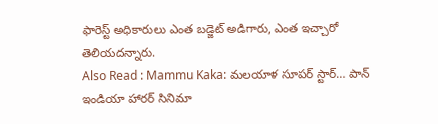ఫారెస్ట్ అధికారులు ఎంత బడ్జెట్ అడిగారు, ఎంత ఇచ్చారో తెలియదన్నారు.
Also Read : Mammu Kaka: మలయాళ సూపర్ స్టార్… పాన్ ఇండియా హారర్ సినిమా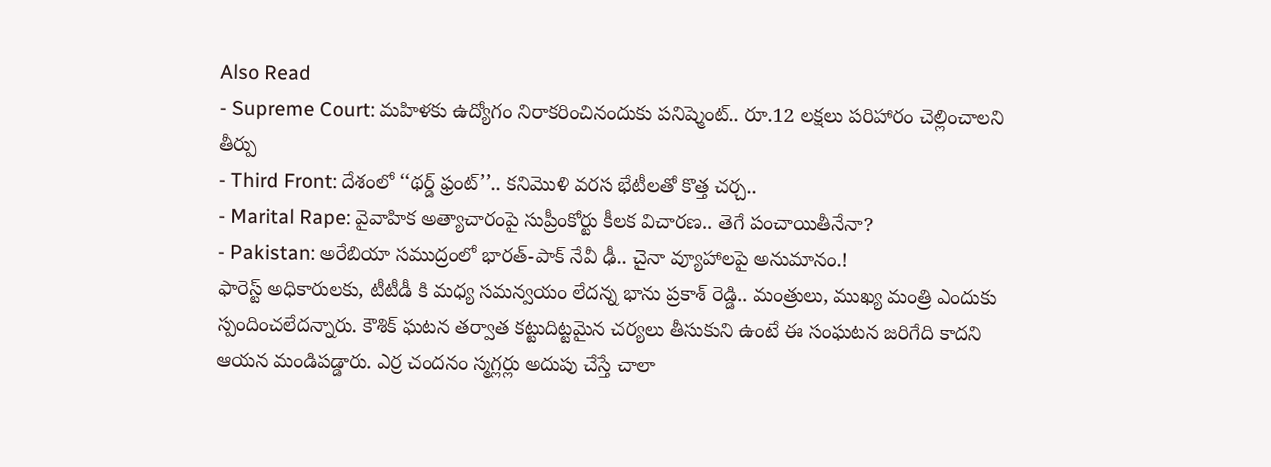Also Read
- Supreme Court: మహిళకు ఉద్యోగం నిరాకరించినందుకు పనిష్మెంట్.. రూ.12 లక్షలు పరిహారం చెల్లించాలని తీర్పు
- Third Front: దేశంలో ‘‘థర్డ్ ఫ్రంట్’’.. కనిమొళి వరస భేటీలతో కొత్త చర్చ..
- Marital Rape: వైవాహిక అత్యాచారంపై సుప్రీంకోర్టు కీలక విచారణ.. తెగే పంచాయితీనేనా?
- Pakistan: అరేబియా సముద్రంలో భారత్-పాక్ నేవీ ఢీ.. చైనా వ్యూహాలపై అనుమానం.!
ఫారెస్ట్ అధికారులకు, టీటీడీ కి మధ్య సమన్వయం లేదన్న భాను ప్రకాశ్ రెడ్డి.. మంత్రులు, ముఖ్య మంత్రి ఎందుకు స్పందించలేదన్నారు. కౌశిక్ ఘటన తర్వాత కట్టుదిట్టమైన చర్యలు తీసుకుని ఉంటే ఈ సంఘటన జరిగేది కాదని ఆయన మండిపడ్డారు. ఎర్ర చందనం స్మగ్లర్లు అదుపు చేస్తే చాలా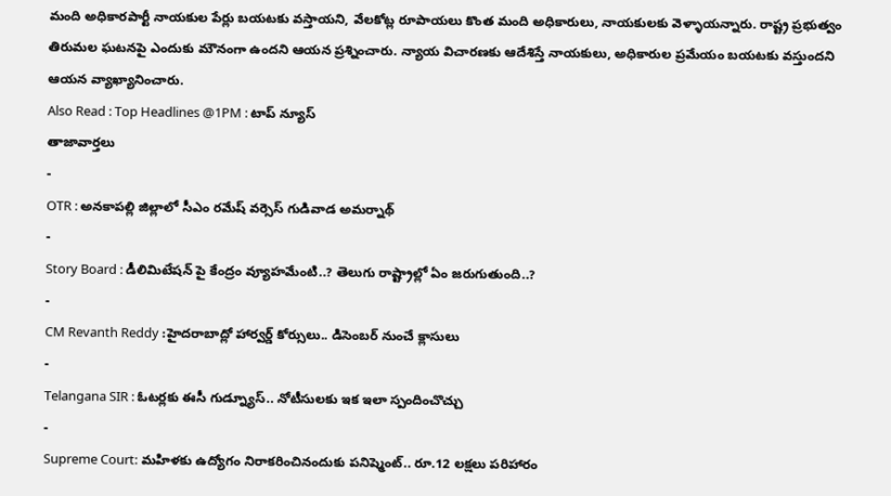మంది అధికారపార్టీ నాయకుల పేర్లు బయటకు వస్తాయని, వేలకోట్ల రూపాయలు కొంత మంది అధికారులు, నాయకులకు వెళ్ళాయన్నారు. రాష్ట్ర ప్రభుత్వం తిరుమల ఘటనపై ఎందుకు మౌనంగా ఉందని ఆయన ప్రశ్నించారు. న్యాయ విచారణకు ఆదేశిస్తే నాయకులు, అధికారుల ప్రమేయం బయటకు వస్తుందని ఆయన వ్యాఖ్యానించారు.
Also Read : Top Headlines @1PM : టాప్ న్యూస్
తాజావార్తలు
-
OTR : అనకాపల్లి జిల్లాలో సీఎం రమేష్ వర్సెస్ గుడివాడ అమర్నాథ్
-
Story Board : డీలిమిటేషన్ పై కేంద్రం వ్యూహమేంటి..? తెలుగు రాష్ట్రాల్లో ఏం జరుగుతుంది..?
-
CM Revanth Reddy :హైదరాబాద్లో హార్వర్డ్ కోర్సులు.. డిసెంబర్ నుంచే క్లాసులు
-
Telangana SIR : ఓటర్లకు ఈసీ గుడ్న్యూస్.. నోటీసులకు ఇక ఇలా స్పందించొచ్చు
-
Supreme Court: మహిళకు ఉద్యోగం నిరాకరించినందుకు పనిష్మెంట్.. రూ.12 లక్షలు పరిహారం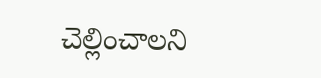చెల్లించాలని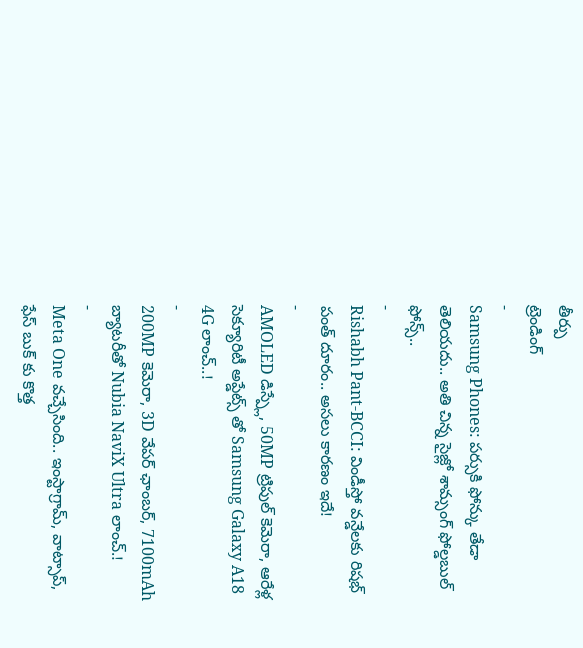తీర్పు
ట్రెండింగ్
-
Samsung Phones: పర్సుకి ఫోన్కు తేడా తెలియదు.. అతి చిన్న సైజ్లో శామ్సంగ్ ఫోల్డబుల్ ఫోన్స్..
-
Rishabh Pant-BCCI: విండీస్తో వన్డేలకు రిషభ్ పంత్ దూరం.. అసలు కారణం ఇదే!
-
AMOLED డిస్ప్లే, 50MP ట్రిపుల్ కెమెరా, ఆరేళ్ల సెక్యూరిటీ అప్డేట్స్ తో Samsung Galaxy A18 4G లాంచ్..!
-
200MP కెమెరా, 3D వేపర్ ఛాంబర్, 7100mAh బ్యాటరీతో Nubia NaviX Ultra లాంచ్.!
-
Meta One వచ్చేసింది.. ఇంస్టాగ్రామ్, వాట్సాప్, ఫేస్ బుక్ కు కొత్త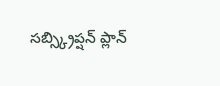సబ్స్క్రిప్షన్ ప్లాన్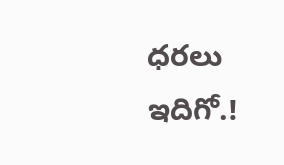ధరలు ఇదిగో.!